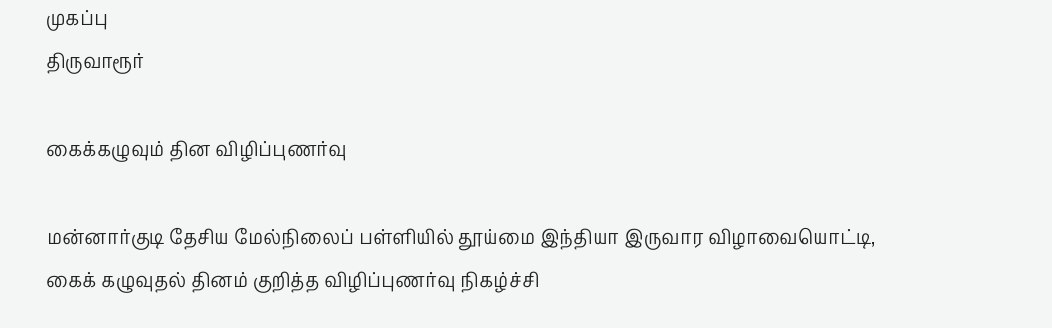முகப்பு
திருவாரூர்

கைக்கழுவும் தின விழிப்புணர்வு

மன்னார்குடி தேசிய மேல்நிலைப் பள்ளியில் தூய்மை இந்தியா இருவார விழாவையொட்டி, கைக் கழுவுதல் தினம் குறித்த விழிப்புணர்வு நிகழ்ச்சி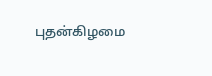புதன்கிழமை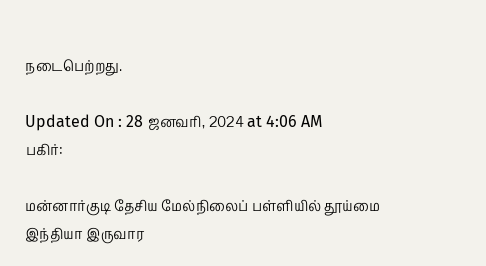நடைபெற்றது.

Updated On : 28 ஜனவரி, 2024 at 4:06 AM
பகிர்:

மன்னார்குடி தேசிய மேல்நிலைப் பள்ளியில் தூய்மை இந்தியா இருவார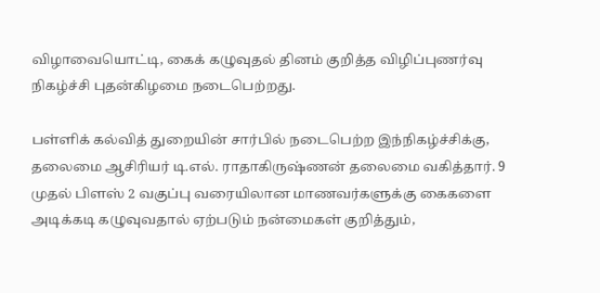விழாவையொட்டி, கைக் கழுவுதல் தினம் குறித்த விழிப்புணர்வு நிகழ்ச்சி புதன்கிழமை நடைபெற்றது.

பள்ளிக் கல்வித் துறையின் சார்பில் நடைபெற்ற இந்நிகழ்ச்சிக்கு, தலைமை ஆசிரியர் டி.எல். ராதாகிருஷ்ணன் தலைமை வகித்தார். 9 முதல் பிளஸ் 2 வகுப்பு வரையிலான மாணவர்களுக்கு கைகளை அடிக்கடி கழுவுவதால் ஏற்படும் நன்மைகள் குறித்தும்,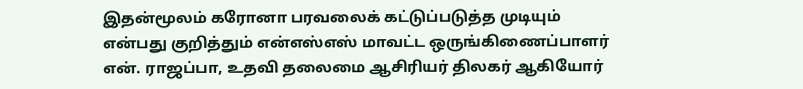இதன்மூலம் கரோனா பரவலைக் கட்டுப்படுத்த முடியும் என்பது குறித்தும் என்எஸ்எஸ் மாவட்ட ஒருங்கிணைப்பாளர் என். ராஜப்பா, உதவி தலைமை ஆசிரியர் திலகர் ஆகியோர்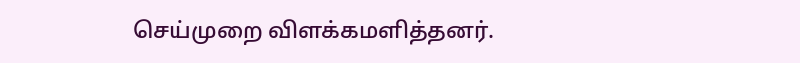செய்முறை விளக்கமளித்தனர்.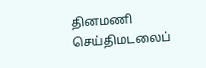தினமணி செய்திமடலைப்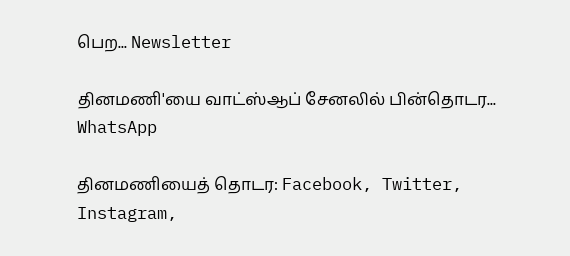பெற... Newsletter

தினமணி'யை வாட்ஸ்ஆப் சேனலில் பின்தொடர... WhatsApp

தினமணியைத் தொடர: Facebook, Twitter, Instagram,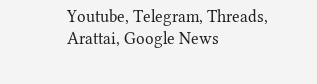Youtube, Telegram, Threads, Arattai, Google News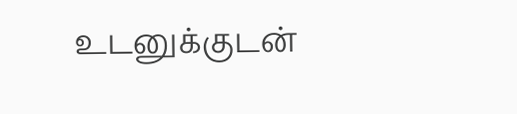உடனுக்குடன்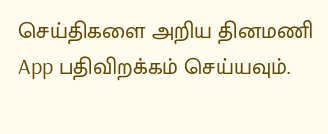செய்திகளை அறிய தினமணி App பதிவிறக்கம் செய்யவும்.